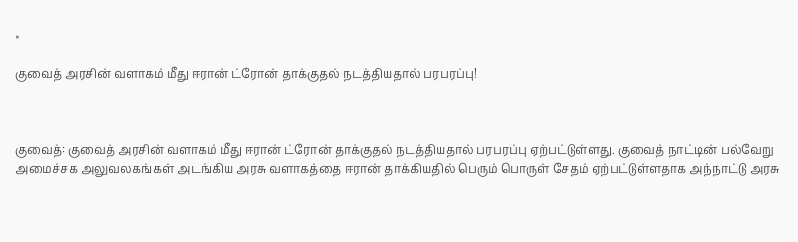×

குவைத் அரசின் வளாகம் மீது ஈரான் ட்ரோன் தாக்குதல் நடத்தியதால் பரபரப்பு!



குவைத்: குவைத் அரசின் வளாகம் மீது ஈரான் ட்ரோன் தாக்குதல் நடத்தியதால் பரபரப்பு ஏற்பட்டுள்ளது. குவைத் நாட்டின் பல்வேறு அமைச்சக அலுவலகங்கள் அடங்கிய அரசு வளாகத்தை ஈரான் தாக்கியதில் பெரும் பொருள் சேதம் ஏற்பட்டுள்ளதாக அந்நாட்டு அரசு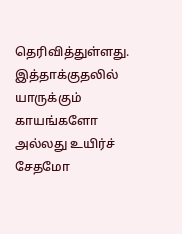தெரிவித்துள்ளது. இத்தாக்குதலில் யாருக்கும் காயங்களோ அல்லது உயிர்ச் சேதமோ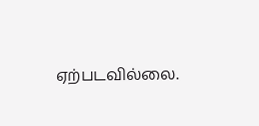ஏற்படவில்லை.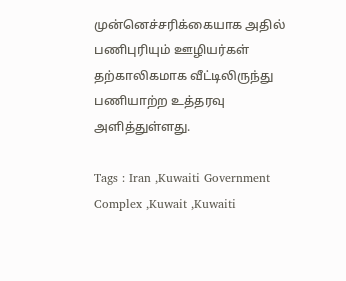முன்னெச்சரிக்கையாக அதில் பணிபுரியும் ஊழியர்கள் தற்காலிகமாக வீட்டிலிருந்து பணியாற்ற உத்தரவு அளித்துள்ளது.

Tags : Iran ,Kuwaiti Government Complex ,Kuwait ,Kuwaiti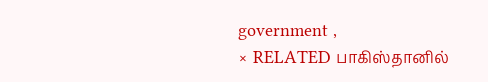government ,
× RELATED பாகிஸ்தானில்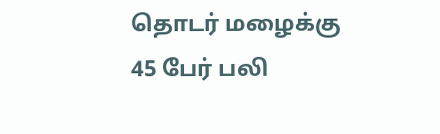தொடர் மழைக்கு 45 பேர் பலி